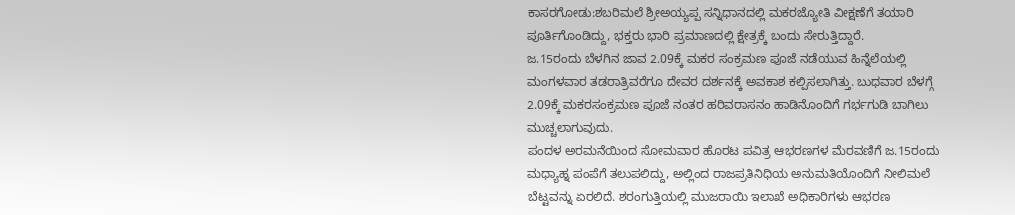ಕಾಸರಗೋಡು:ಶಬರಿಮಲೆ ಶ್ರೀಅಯ್ಯಪ್ಪ ಸನ್ನಿಧಾನದಲ್ಲಿ ಮಕರಜ್ಯೋತಿ ವೀಕ್ಷಣೆಗೆ ತಯಾರಿ ಪೂರ್ತಿಗೊಂಡಿದ್ದು, ಭಕ್ತರು ಭಾರಿ ಪ್ರಮಾಣದಲ್ಲಿ ಕ್ಷೇತ್ರಕ್ಕೆ ಬಂದು ಸೇರುತ್ತಿದ್ದಾರೆ.
ಜ.15ರಂದು ಬೆಳಗಿನ ಜಾವ 2.09ಕ್ಕೆ ಮಕರ ಸಂಕ್ರಮಣ ಪೂಜೆ ನಡೆಯುವ ಹಿನ್ನೆಲೆಯಲ್ಲಿ ಮಂಗಳವಾರ ತಡರಾತ್ರಿವರೆಗೂ ದೇವರ ದರ್ಶನಕ್ಕೆ ಅವಕಾಶ ಕಲ್ಪಿಸಲಾಗಿತ್ತು. ಬುಧವಾರ ಬೆಳಗ್ಗೆ 2.09ಕ್ಕೆ ಮಕರಸಂಕ್ರಮಣ ಪೂಜೆ ನಂತರ ಹರಿವರಾಸನಂ ಹಾಡಿನೊಂದಿಗೆ ಗರ್ಭಗುಡಿ ಬಾಗಿಲು ಮುಚ್ಚಲಾಗುವುದು.
ಪಂದಳ ಅರಮನೆಯಿಂದ ಸೋಮವಾರ ಹೊರಟ ಪವಿತ್ರ ಆಭರಣಗಳ ಮೆರವಣಿಗೆ ಜ.15ರಂದು ಮಧ್ಯಾಹ್ನ ಪಂಪೆಗೆ ತಲುಪಲಿದ್ದು, ಅಲ್ಲಿಂದ ರಾಜಪ್ರತಿನಿಧಿಯ ಅನುಮತಿಯೊಂದಿಗೆ ನೀಲಿಮಲೆ ಬೆಟ್ಟವನ್ನು ಏರಲಿದೆ. ಶರಂಗುತ್ತಿಯಲ್ಲಿ ಮುಜರಾಯಿ ಇಲಾಖೆ ಅಧಿಕಾರಿಗಳು ಆಭರಣ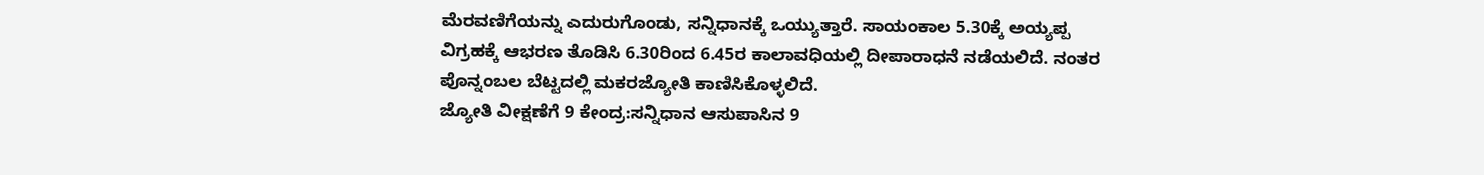ಮೆರವಣಿಗೆಯನ್ನು ಎದುರುಗೊಂಡು, ಸನ್ನಿಧಾನಕ್ಕೆ ಒಯ್ಯುತ್ತಾರೆ. ಸಾಯಂಕಾಲ 5.30ಕ್ಕೆ ಅಯ್ಯಪ್ಪ ವಿಗ್ರಹಕ್ಕೆ ಆಭರಣ ತೊಡಿಸಿ 6.30ರಿಂದ 6.45ರ ಕಾಲಾವಧಿಯಲ್ಲಿ ದೀಪಾರಾಧನೆ ನಡೆಯಲಿದೆ. ನಂತರ ಪೊನ್ನಂಬಲ ಬೆಟ್ಟದಲ್ಲಿ ಮಕರಜ್ಯೋತಿ ಕಾಣಿಸಿಕೊಳ್ಳಲಿದೆ.
ಜ್ಯೋತಿ ವೀಕ್ಷಣೆಗೆ 9 ಕೇಂದ್ರ:ಸನ್ನಿಧಾನ ಆಸುಪಾಸಿನ 9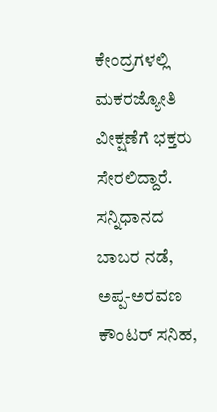ಕೇಂದ್ರಗಳಲ್ಲಿ ಮಕರಜ್ಯೋತಿ ವೀಕ್ಷಣೆಗೆ ಭಕ್ತರು ಸೇರಲಿದ್ದಾರೆ. ಸನ್ನಿಧಾನದ ಬಾಬರ ನಡೆ, ಅಪ್ಪ-ಅರವಣ ಕೌಂಟರ್ ಸನಿಹ,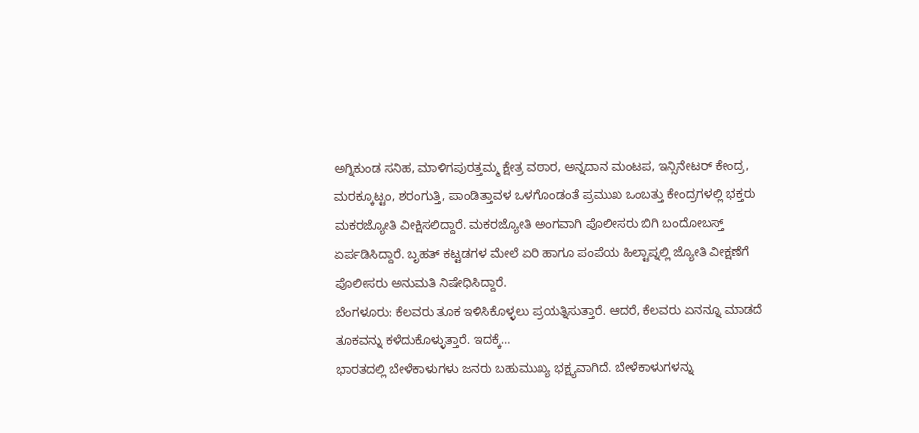ಅಗ್ನಿಕುಂಡ ಸನಿಹ, ಮಾಳಿಗಪುರತ್ತಮ್ಮ ಕ್ಷೇತ್ರ ವಠಾರ, ಅನ್ನದಾನ ಮಂಟಪ, ಇನ್ಸಿನೇಟರ್ ಕೇಂದ್ರ, ಮರಕ್ಕೂಟ್ಟಂ, ಶರಂಗುತ್ತಿ, ಪಾಂಡಿತ್ತಾವಳ ಒಳಗೊಂಡಂತೆ ಪ್ರಮುಖ ಒಂಬತ್ತು ಕೇಂದ್ರಗಳಲ್ಲಿ ಭಕ್ತರು ಮಕರಜ್ಯೋತಿ ವೀಕ್ಷಿಸಲಿದ್ದಾರೆ. ಮಕರಜ್ಯೋತಿ ಅಂಗವಾಗಿ ಪೊಲೀಸರು ಬಿಗಿ ಬಂದೋಬಸ್ತ್ ಏರ್ಪಡಿಸಿದ್ದಾರೆ. ಬೃಹತ್ ಕಟ್ಟಡಗಳ ಮೇಲೆ ಏರಿ ಹಾಗೂ ಪಂಪೆಯ ಹಿಲ್ಟಾಪ್ನಲ್ಲಿ ಜ್ಯೋತಿ ವೀಕ್ಷಣೆಗೆ ಪೊಲೀಸರು ಅನುಮತಿ ನಿಷೇಧಿಸಿದ್ದಾರೆ.
ಬೆಂಗಳೂರು: ಕೆಲವರು ತೂಕ ಇಳಿಸಿಕೊಳ್ಳಲು ಪ್ರಯತ್ನಿಸುತ್ತಾರೆ. ಆದರೆ, ಕೆಲವರು ಏನನ್ನೂ ಮಾಡದೆ ತೂಕವನ್ನು ಕಳೆದುಕೊಳ್ಳುತ್ತಾರೆ. ಇದಕ್ಕೆ…
ಭಾರತದಲ್ಲಿ ಬೇಳೆಕಾಳುಗಳು ಜನರು ಬಹುಮುಖ್ಯ ಭಕ್ಷ್ಯವಾಗಿದೆ. ಬೇಳೆಕಾಳುಗಳನ್ನು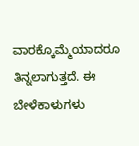ವಾರಕ್ಕೊಮ್ಮೆಯಾದರೂ ತಿನ್ನಲಾಗುತ್ತದೆ. ಈ ಬೇಳೆಕಾಳುಗಳು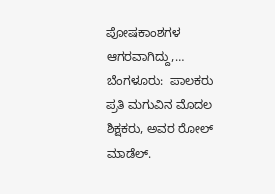ಪೋಷಕಾಂಶಗಳ ಆಗರವಾಗಿದ್ದು,…
ಬೆಂಗಳೂರು:  ಪಾಲಕರು ಪ್ರತಿ ಮಗುವಿನ ಮೊದಲ ಶಿಕ್ಷಕರು, ಅವರ ರೋಲ್ ಮಾಡೆಲ್.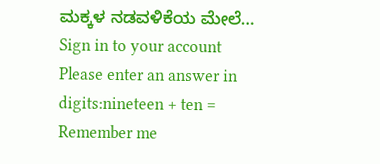ಮಕ್ಕಳ ನಡವಳಿಕೆಯ ಮೇಲೆ…
Sign in to your account
Please enter an answer in digits:nineteen + ten =
Remember me